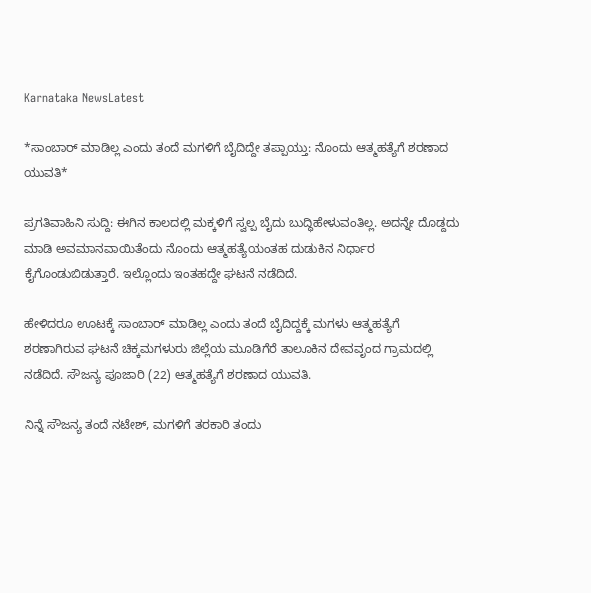Karnataka NewsLatest

*ಸಾಂಬಾರ್ ಮಾಡಿಲ್ಲ ಎಂದು ತಂದೆ ಮಗಳಿಗೆ ಬೈದಿದ್ದೇ ತಪ್ಪಾಯ್ತು: ನೊಂದು ಆತ್ಮಹತ್ಯೆಗೆ ಶರಣಾದ ಯುವತಿ*

ಪ್ರಗತಿವಾಹಿನಿ ಸುದ್ದಿ: ಈಗಿನ ಕಾಲದಲ್ಲಿ ಮಕ್ಕಳಿಗೆ ಸ್ವಲ್ಪ ಬೈದು ಬುದ್ಧಿಹೇಳುವಂತಿಲ್ಲ. ಅದನ್ನೇ ದೊಡ್ದದು ಮಾಡಿ ಅವಮಾನವಾಯಿತೆಂದು ನೊಂದು ಆತ್ಮಹತ್ಯೆಯಂತಹ ದುಡುಕಿನ ನಿರ್ಧಾರ ಕೈಗೊಂಡುಬಿಡುತ್ತಾರೆ. ಇಲ್ಲೊಂದು ಇಂತಹದ್ದೇ ಘಟನೆ ನಡೆದಿದೆ.

ಹೇಳಿದರೂ ಊಟಕ್ಕೆ ಸಾಂಬಾರ್ ಮಾಡಿಲ್ಲ ಎಂದು ತಂದೆ ಬೈದಿದ್ದಕ್ಕೆ ಮಗಳು ಆತ್ಮಹತ್ಯೆಗೆ ಶರಣಾಗಿರುವ ಘಟನೆ ಚಿಕ್ಕಮಗಳುರು ಜಿಲ್ಲೆಯ ಮೂಡಿಗೆರೆ ತಾಲೂಕಿನ ದೇವವೃಂದ ಗ್ರಾಮದಲ್ಲಿ ನಡೆದಿದೆ. ಸೌಜನ್ಯ ಪೂಜಾರಿ (22) ಆತ್ಮಹತ್ಯೆಗೆ ಶರಣಾದ ಯುವತಿ.

ನಿನ್ನೆ ಸೌಜನ್ಯ ತಂದೆ ನಟೇಶ್, ಮಗಳಿಗೆ ತರಕಾರಿ ತಂದು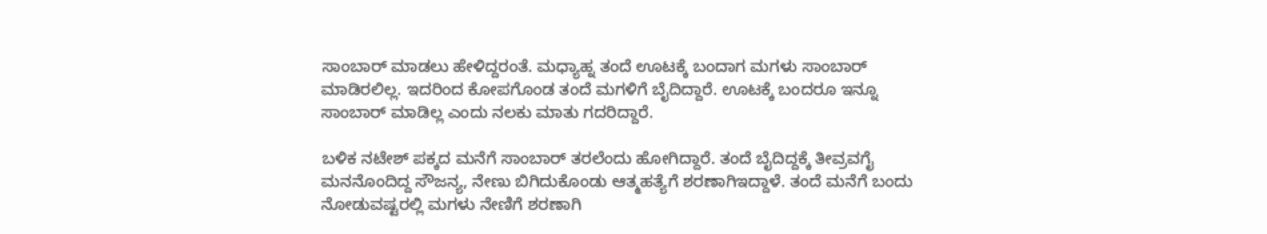ಸಾಂಬಾರ್ ಮಾಡಲು ಹೇಳಿದ್ದರಂತೆ. ಮಧ್ಯಾಹ್ನ ತಂದೆ ಊಟಕ್ಕೆ ಬಂದಾಗ ಮಗಳು ಸಾಂಬಾರ್ ಮಾಡಿರಲಿಲ್ಲ. ಇದರಿಂದ ಕೋಪಗೊಂಡ ತಂದೆ ಮಗಳಿಗೆ ಬೈದಿದ್ದಾರೆ. ಊಟಕ್ಕೆ ಬಂದರೂ ಇನ್ನೂ ಸಾಂಬಾರ್ ಮಾಡಿಲ್ಲ ಎಂದು ನಲಕು ಮಾತು ಗದರಿದ್ದಾರೆ.

ಬಳಿಕ ನಟೇಶ್ ಪಕ್ಕದ ಮನೆಗೆ ಸಾಂಬಾರ್ ತರಲೆಂದು ಹೋಗಿದ್ದಾರೆ. ತಂದೆ ಬೈದಿದ್ದಕ್ಕೆ ತೀವ್ರವಗೈ ಮನನೊಂದಿದ್ದ ಸೌಜನ್ಯ, ನೇಣು ಬಿಗಿದುಕೊಂಡು ಆತ್ಮಹತ್ಯೆಗೆ ಶರಣಾಗಿಇದ್ದಾಳೆ. ತಂದೆ ಮನೆಗೆ ಬಂದು ನೋಡುವಷ್ಟರಲ್ಲಿ ಮಗಳು ನೇಣಿಗೆ ಶರಣಾಗಿ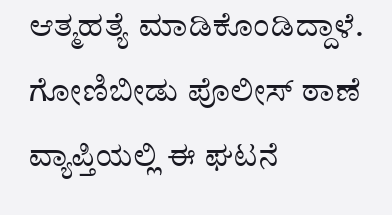ಆತ್ಮಹತ್ಯೆ ಮಾಡಿಕೊಂಡಿದ್ದಾಳೆ. ಗೋಣಿಬೀಡು ಪೊಲೀಸ್ ಠಾಣೆ ವ್ಯಾಪ್ತಿಯಲ್ಲಿ ಈ ಘಟನೆ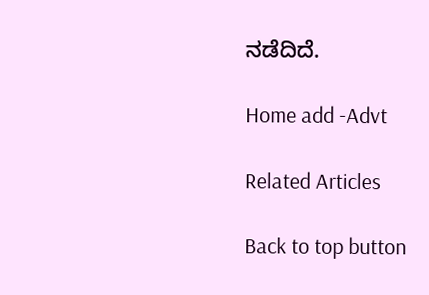ನಡೆದಿದೆ.

Home add -Advt

Related Articles

Back to top button